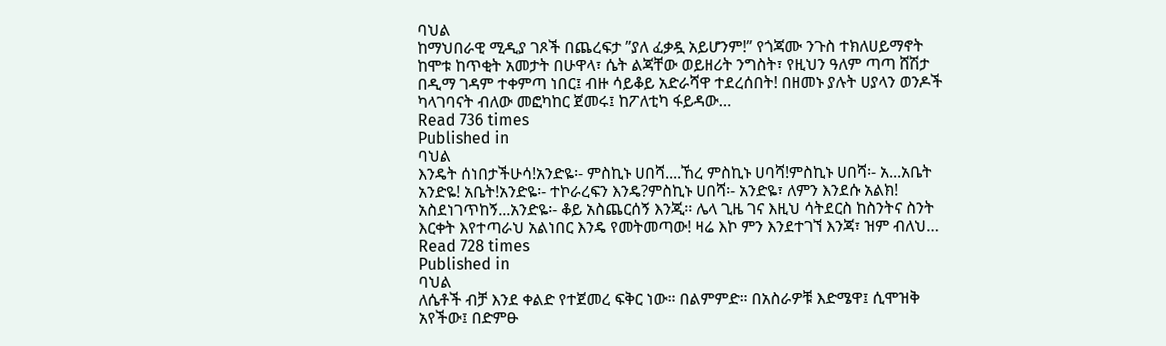ባህል
ከማህበራዊ ሚዲያ ገጾች በጨረፍታ ”ያለ ፈቃዷ አይሆንም!” የጎጃሙ ንጉስ ተክለሀይማኖት ከሞቱ ከጥቂት አመታት በሁዋላ፣ ሴት ልጃቸው ወይዘሪት ንግስት፣ የዚህን ዓለም ጣጣ ሸሽታ በዲማ ገዳም ተቀምጣ ነበር፤ ብዙ ሳይቆይ አድራሻዋ ተደረሰበት! በዘመኑ ያሉት ሀያላን ወንዶች ካላገባናት ብለው መፎካከር ጀመሩ፤ ከፖለቲካ ፋይዳው…
Read 736 times
Published in
ባህል
እንዴት ሰነበታችሁሳ!አንድዬ፡- ምስኪኑ ሀበሻ....ኸረ ምስኪኑ ሀባሻ!ምስኪኑ ሀበሻ፡- አ...አቤት አንድዬ! አቤት!አንድዬ፡- ተኮራረፍን እንዴ?ምስኪኑ ሀበሻ፡- አንድዬ፣ ለምን እንደሱ አልክ! አስደነገጥከኝ...አንድዬ፡- ቆይ አስጨርሰኝ እንጂ፡፡ ሌላ ጊዜ ገና እዚህ ሳትደርስ ከስንትና ስንት እርቀት እየተጣራህ አልነበር እንዴ የመትመጣው! ዛሬ እኮ ምን እንደተገኘ እንጃ፣ ዝም ብለህ…
Read 728 times
Published in
ባህል
ለሴቶች ብቻ እንደ ቀልድ የተጀመረ ፍቅር ነው። በልምምድ። በአስራዎቹ እድሜዋ፤ ሲሞዝቅ አየችው፤ በድምፁ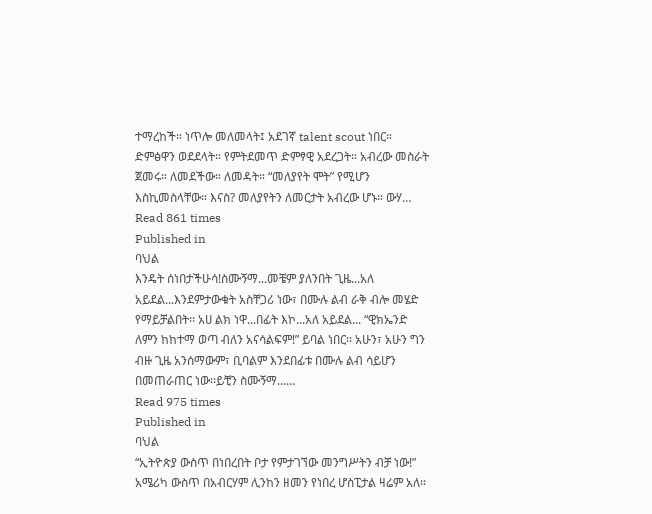ተማረከች። ነጥሎ መለመላት፤ አደገኛ talent scout ነበር። ድምፅዋን ወደደላት። የምትደመጥ ድምፃዊ አደረጋት። አብረው መስራት ጀመሩ። ለመደችው። ለመዳት። “መለያየት ሞት” የሚሆን እስኪመስላቸው። እናስ? መለያየትን ለመርታት አብረው ሆኑ። ውሃ…
Read 861 times
Published in
ባህል
እንዴት ሰነበታችሁሳ!ስሙኝማ...መቼም ያለንበት ጊዜ...አለ አይደል...እንደምታውቁት አስቸጋሪ ነው፣ በሙሉ ልብ ራቅ ብሎ መሄድ የማይቻልበት፡፡ አሀ ልክ ነዋ...በፊት እኮ...አለ አይደል... “ዊክኤንድ ለምን ከከተማ ወጣ ብለን አናሳልፍም!” ይባል ነበር፡፡ አሁን፣ አሁን ግን ብዙ ጊዜ አንሰማውም፣ ቢባልም እንደበፊቱ በሙሉ ልብ ሳይሆን በመጠራጠር ነው፡፡ይቺን ስሙኝማ...…
Read 975 times
Published in
ባህል
“ኢትዮጵያ ውስጥ በነበረበት ቦታ የምታገኘው መንግሥትን ብቻ ነው!” አሜሪካ ውስጥ በአብርሃም ሊንከን ዘመን የነበረ ሆስፒታል ዛሬም አለ።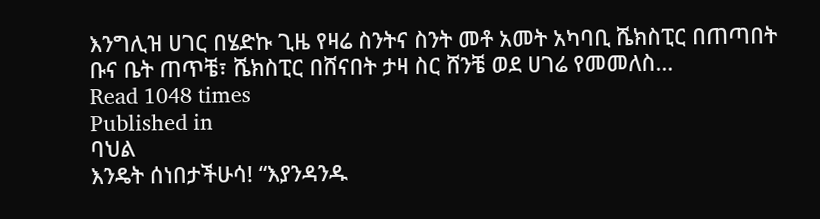እንግሊዝ ሀገር በሄድኩ ጊዜ የዛሬ ስንትና ስንት መቶ አመት አካባቢ ሼክስፒር በጠጣበት ቡና ቤት ጠጥቼ፣ ሼክስፒር በሸናበት ታዛ ስር ሸንቼ ወደ ሀገሬ የመመለስ…
Read 1048 times
Published in
ባህል
እንዴት ሰነበታችሁሳ! “እያንዳንዱ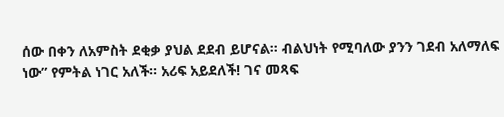ሰው በቀን ለአምስት ደቂቃ ያህል ደደብ ይሆናል፡፡ ብልህነት የሚባለው ያንን ገደብ አለማለፍ ነው” የምትል ነገር አለች፡፡ አሪፍ አይደለች! ገና መጻፍ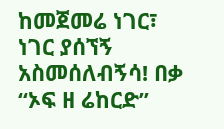ከመጀመሬ ነገር፣ ነገር ያሰኘኝ አስመሰለብኝሳ! በቃ “ኦፍ ዘ ሬከርድ”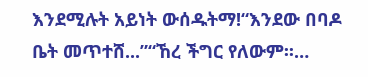እንደሚሉት አይነት ውሰዱትማ!“እንደው በባዶ ቤት መጥተሸ...”“ኸረ ችግር የለውም፡፡…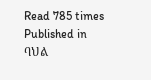Read 785 times
Published in
ባህል